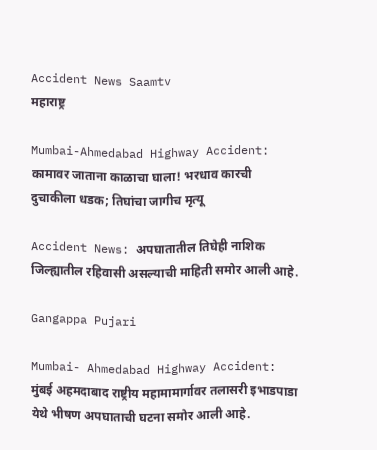Accident News Saamtv
महाराष्ट्र

Mumbai-Ahmedabad Highway Accident: कामावर जाताना काळाचा घाला! भरधाव कारची दुचाकीला धडक; तिघांचा जागीच मृत्यू

Accident News: अपघातातील तिघेही नाशिक जिल्ह्यातील रहिवासी असल्याची माहिती समोर आली आहे.

Gangappa Pujari

Mumbai- Ahmedabad Highway Accident: मुंबई अहमदाबाद राष्ट्रीय महामामार्गावर तलासरी इभाडपाडा येथे भीषण अपघाताची घटना समोर आली आहे.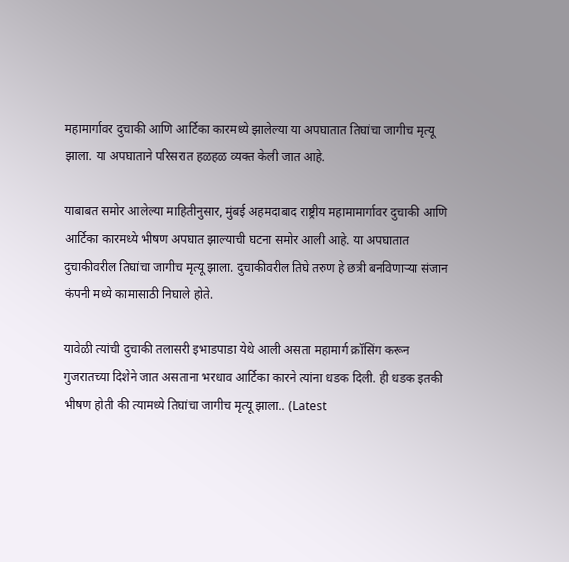महामार्गावर दुचाकी आणि आर्टिका कारमध्ये झालेल्या या अपघातात तिघांचा जागीच मृत्यू झाला. या अपघाताने परिसरात हळहळ व्यक्त केली जात आहे.

याबाबत समोर आलेल्या माहितीनुसार, मुंबई अहमदाबाद राष्ट्रीय महामामार्गावर दुचाकी आणि आर्टिका कारमध्ये भीषण अपघात झाल्याची घटना समोर आली आहे. या अपघातात दुचाकीवरील तिघांचा जागीच मृत्यू झाला. दुचाकीवरील तिघे तरुण हे छत्री बनविणाऱ्या संजान कंपनी मध्ये कामासाठी निघाले होते.

यावेळी त्यांची दुचाकी तलासरी इभाडपाडा येथे आली असता महामार्ग क्रॉसिंग करून गुजरातच्या दिशेने जात असताना भरधाव आर्टिका कारने त्यांना धडक दिली. ही धडक इतकी भीषण होती की त्यामध्ये तिघांचा जागीच मृत्यू झाला.. (Latest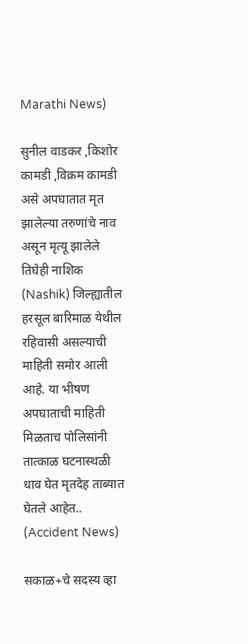Marathi News)

सुनील वाडकर ,किशोर कामडी ,विक्रम कामडी असे अपघातात मृत झालेल्या तरुणांचे नाव असून मृत्यू झालेले तिघेही नाशिक (Nashik) जिल्ह्यातील हरसूल बारिमाळ येथील रहिवासी असल्याची माहिती समोर आली आहे. या भीषण अपघाताची माहिती मिळताच पोलिसांनी तात्काळ घटनास्थळी धाव घेत मृतदेह ताब्यात घेतले आहेत.. (Accident News)

सकाळ+चे सदस्य व्हा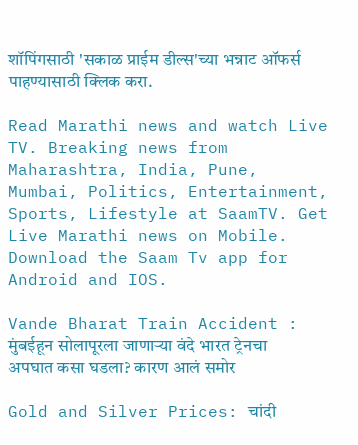शॉपिंगसाठी 'सकाळ प्राईम डील्स'च्या भन्नाट ऑफर्स पाहण्यासाठी क्लिक करा.

Read Marathi news and watch Live TV. Breaking news from Maharashtra, India, Pune, Mumbai, Politics, Entertainment, Sports, Lifestyle at SaamTV. Get Live Marathi news on Mobile. Download the Saam Tv app for Android and IOS.

Vande Bharat Train Accident : मुंबईहून सोलापूरला जाणाऱ्या वंदे भारत ट्रेनचा अपघात कसा घडला? कारण आलं समोर

Gold and Silver Prices: चांदी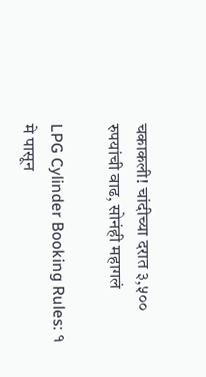चकाकली! चांदीच्या दरात ३,५०० रुपयांची वाढ, सोनंही महागलं

LPG Cylinder Booking Rules: १ मे पासून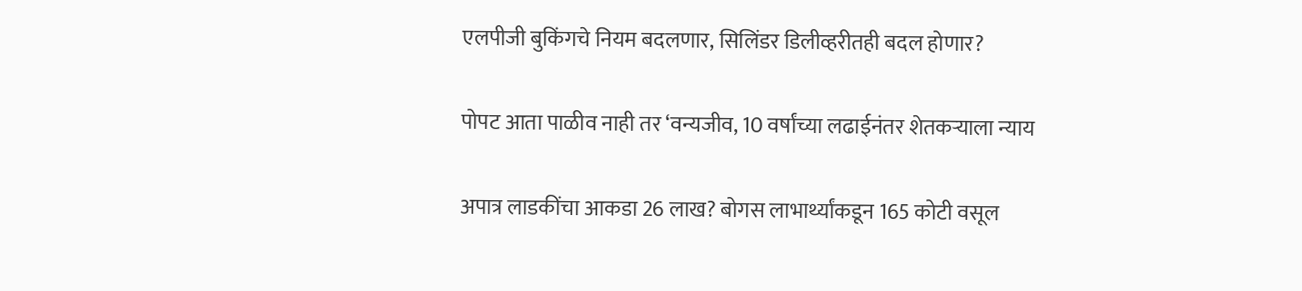एलपीजी बुकिंगचे नियम बदलणार, सिलिंडर डिलीव्हरीतही बदल होणार?

पोपट आता पाळीव नाही तर ‘वन्यजीव, 10 वर्षांच्या लढाईनंतर शेतकऱ्याला न्याय

अपात्र लाडकींचा आकडा 26 लाख? बोगस लाभार्थ्यांकडून 165 कोटी वसूल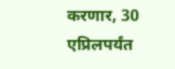करणार, 30 एप्रिलपर्यंत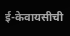ई-केवायसीची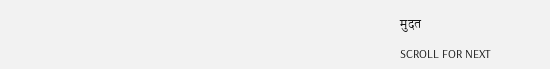मुदत

SCROLL FOR NEXT